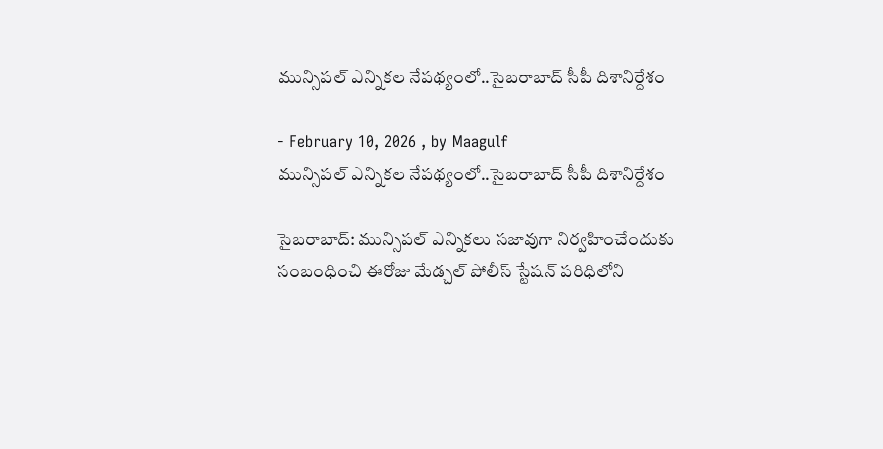మున్సిపల్ ఎన్నికల నేపథ్యంలో..సైబరాబాద్ సీపీ దిశానిర్దేశం

- February 10, 2026 , by Maagulf
మున్సిపల్ ఎన్నికల నేపథ్యంలో..సైబరాబాద్ సీపీ దిశానిర్దేశం

సైబరాబాద్: మున్సిపల్ ఎన్నికలు సజావుగా నిర్వహించేందుకు సంబంధించి ఈరోజు మేడ్చల్ పోలీస్ స్టేషన్ పరిధిలోని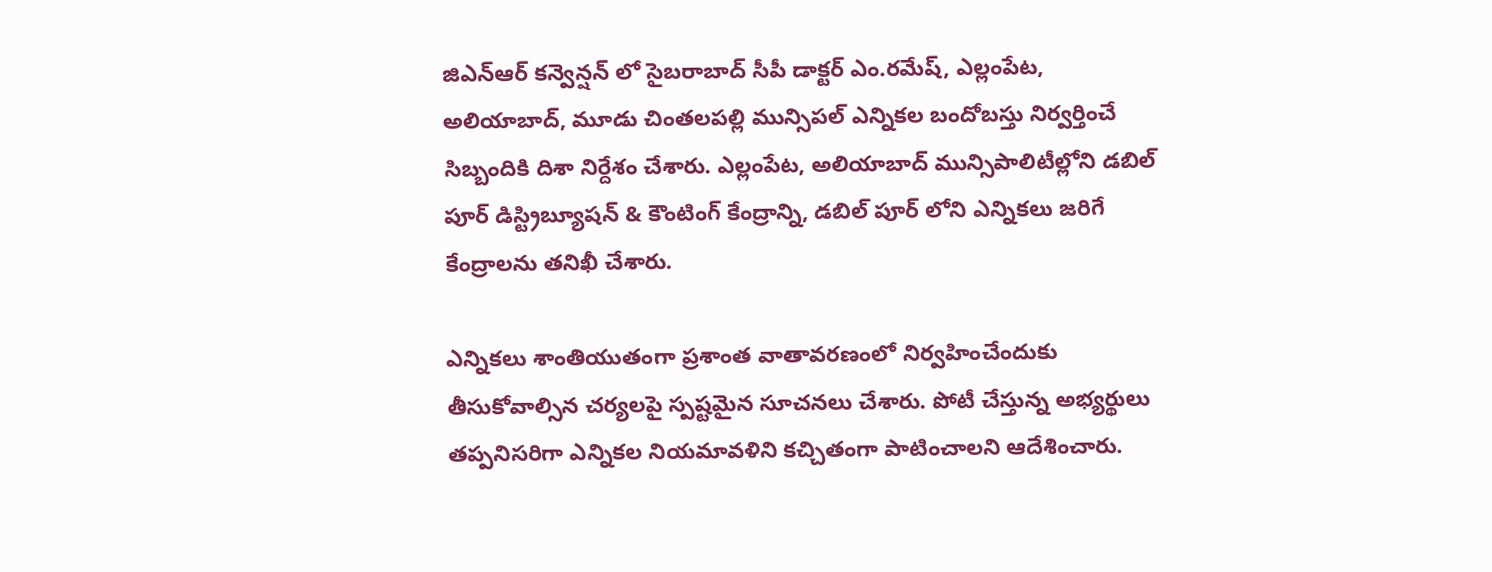జిఎన్ఆర్ కన్వెన్షన్ లో సైబరాబాద్ సీపీ డాక్టర్ ఎం.రమేష్, ఎల్లంపేట, అలియాబాద్, మూడు చింతలపల్లి మున్సిపల్ ఎన్నికల బందోబస్తు నిర్వర్తించే సిబ్బందికి దిశా నిర్దేశం చేశారు. ఎల్లంపేట, అలియాబాద్ మున్సిపాలిటీల్లోని డబిల్ పూర్ డిస్ట్రిబ్యూషన్ & కౌంటింగ్ కేంద్రాన్ని, డబిల్ పూర్ లోని ఎన్నికలు జరిగే కేంద్రాలను తనిఖీ చేశారు.

ఎన్నికలు శాంతియుతంగా ప్రశాంత వాతావరణంలో నిర్వహించేందుకు తీసుకోవాల్సిన చర్యలపై స్పష్టమైన సూచనలు చేశారు. పోటీ చేస్తున్న అభ్యర్థులు తప్పనిసరిగా ఎన్నికల నియమావళిని కచ్చితంగా పాటించాలని ఆదేశించారు.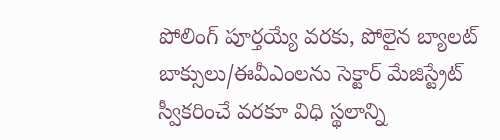పోలింగ్ పూర్తయ్యే వరకు, పోలైన బ్యాలట్ బాక్సులు/ఈవీఎంలను సెక్టార్ మేజిస్ట్రేట్ స్వీకరించే వరకూ విధి స్థలాన్ని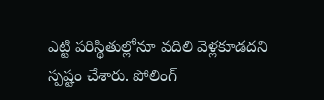ఎట్టి పరిస్థితుల్లోనూ వదిలి వెళ్లకూడదని స్పష్టం చేశారు. పోలింగ్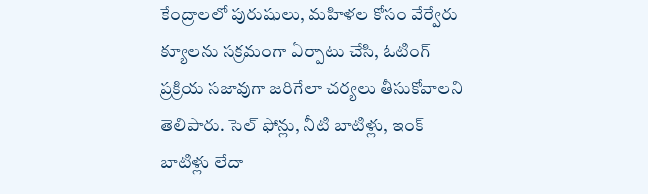కేంద్రాలలో పురుషులు, మహిళల కోసం వేర్వేరు క్యూలను సక్రమంగా ఏర్పాటు చేసి, ఓటింగ్ ప్రక్రియ సజావుగా జరిగేలా చర్యలు తీసుకోవాలని తెలిపారు. సెల్ ఫోన్లు, నీటి బాటిళ్లు, ఇంక్ బాటిళ్లు లేదా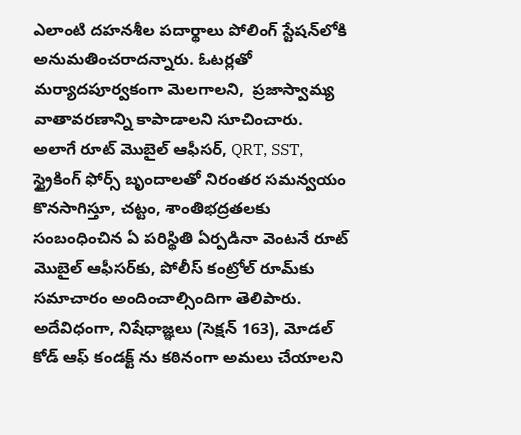ఎలాంటి దహనశీల పదార్థాలు పోలింగ్ స్టేషన్‌లోకి అనుమతించరాదన్నారు. ఓటర్లతో మర్యాదపూర్వకంగా మెలగాలని,  ప్రజాస్వామ్య వాతావరణాన్ని కాపాడాలని సూచించారు. అలాగే రూట్ మొబైల్ ఆఫీసర్, QRT, SST, స్ట్రైకింగ్ ఫోర్స్ బృందాలతో నిరంతర సమన్వయం కొనసాగిస్తూ, చట్టం, శాంతిభద్రతలకు సంబంధించిన ఏ పరిస్థితి ఏర్పడినా వెంటనే రూట్ మొబైల్ ఆఫీసర్‌కు, పోలీస్ కంట్రోల్ రూమ్‌కు సమాచారం అందించాల్సిందిగా తెలిపారు. అదేవిధంగా, నిషేధాజ్ఞలు (సెక్షన్ 163), మోడల్ కోడ్ ఆఫ్ కండక్ట్ ను కఠినంగా అమలు చేయాలని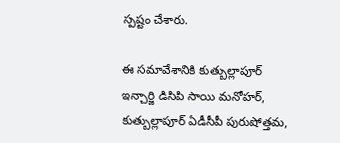స్పష్టం చేశారు.

ఈ సమావేశానికి కుత్బుల్లాపూర్ ఇన్చార్జి డిసిపి సాయి మనోహర్, కుత్బుల్లాపూర్ ఏడీసీపీ పురుషోత్తమ,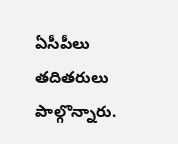ఏసీపీలు తదితరులు పాల్గొన్నారు.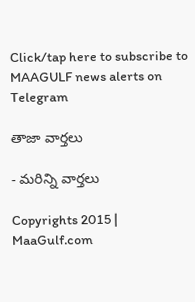Click/tap here to subscribe to MAAGULF news alerts on Telegram

తాజా వార్తలు

- మరిన్ని వార్తలు

Copyrights 2015 | MaaGulf.com